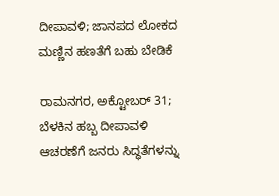ದೀಪಾವಳಿ; ಜಾನಪದ ಲೋಕದ ಮಣ್ಣಿನ ಹಣತೆಗೆ ಬಹು ಬೇಡಿಕೆ

ರಾಮನಗರ, ಅಕ್ಟೋಬರ್ 31; ಬೆಳಕಿನ ಹಬ್ಬ ದೀಪಾವಳಿ ಆಚರಣೆಗೆ ಜನರು ಸಿದ್ಧತೆಗಳನ್ನು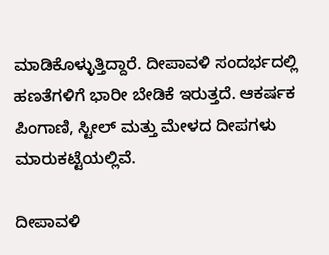ಮಾಡಿಕೊಳ್ಳುತ್ತಿದ್ದಾರೆ. ದೀಪಾವಳಿ ಸಂದರ್ಭದಲ್ಲಿ ಹಣತೆಗಳಿಗೆ ಭಾರೀ ಬೇಡಿಕೆ ಇರುತ್ತದೆ. ಆಕರ್ಷಕ ಪಿಂಗಾಣಿ, ಸ್ಟೀಲ್ ಮತ್ತು ಮೇಳದ ದೀಪಗಳು ಮಾರುಕಟ್ಟೆಯಲ್ಲಿವೆ.

ದೀಪಾವಳಿ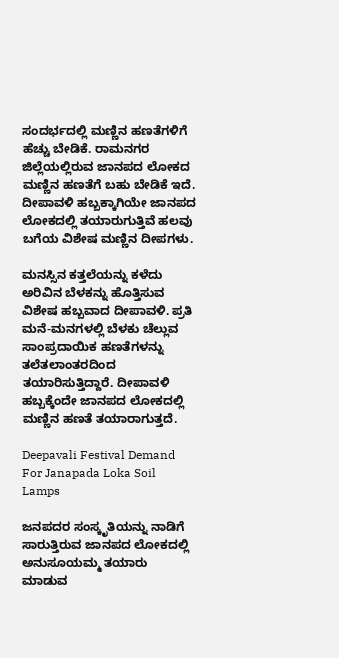ಸಂದರ್ಭದಲ್ಲಿ ಮಣ್ಣಿನ ಹಣತೆಗಳಿಗೆ ಹೆಚ್ಚು ಬೇಡಿಕೆ. ರಾಮನಗರ ಜಿಲ್ಲೆಯಲ್ಲಿರುವ ಜಾನಪದ ಲೋಕದ ಮಣ್ಣಿನ ಹಣತೆಗೆ ಬಹು ಬೇಡಿಕೆ ಇದೆ. ದೀಪಾವಳಿ ಹಬ್ಬಕ್ಕಾಗಿಯೇ ಜಾನಪದ ಲೋಕದಲ್ಲಿ ತಯಾರುಗುತ್ತಿವೆ ಹಲವು ಬಗೆಯ ವಿಶೇಷ ಮಣ್ಣಿನ ದೀಪಗಳು.

ಮನಸ್ಸಿನ ಕತ್ತಲೆಯನ್ನು ಕಳೆದು ಅರಿವಿನ ಬೆಳಕನ್ನು ಹೊತ್ತಿಸುವ ವಿಶೇಷ ಹಬ್ಬವಾದ ದೀಪಾವಳಿ. ಪ್ರತಿ ಮನೆ-ಮನಗಳಲ್ಲಿ ಬೆಳಕು ಚೆಲ್ಲುವ ಸಾಂಪ್ರದಾಯಿಕ ಹಣತೆಗಳನ್ನು ತಲೆತಲಾಂತರದಿಂದ ತಯಾರಿಸುತ್ತಿದ್ದಾರೆ. ದೀಪಾವಳಿ ಹಬ್ಬಕ್ಕೆಂದೇ ಜಾನಪದ ಲೋಕದಲ್ಲಿ ಮಣ್ಣಿನ ಹಣತೆ ತಯಾರಾಗುತ್ತದೆ.

Deepavali Festival Demand For Janapada Loka Soil Lamps

ಜನಪದರ ಸಂಸ್ಕೃತಿಯನ್ನು ನಾಡಿಗೆ ಸಾರುತ್ತಿರುವ ಜಾನಪದ ಲೋಕದಲ್ಲಿ ಅನುಸೂಯಮ್ಮ ತಯಾರು ಮಾಡುವ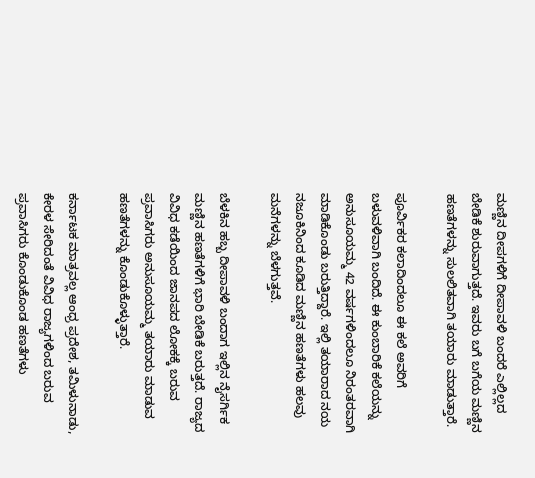ಮಣ್ಣಿನ ದೀಪಗಳಿಗೆ ದೀಪಾವಳಿ ಬಂದರೆ ಎಲ್ಲಿಲ್ಲದ ಬೇಡಿಕೆ ಶುರುವಾಗುತ್ತದೆ. ಇವರು ಬಗೆ ಬಗೆಯ ಮಣ್ಣಿನ ಹಣತೆಗಳನ್ನು ಸುಲಲಿತವಾಗಿ ತಯಾರು ಮಾಡುತ್ತಾರೆ.

ಪೂರ್ವಿಕರ ಕಲಾದಿಂದಲೂ ಈ ಕಲೆ ಅವರಿಗೆ ಬಳುವಳಿವಾಗಿ ಬಂದಿದೆ. ಈ ಕುಂಬಾರಿಕೆ ಕಲೆಯನ್ನು ಅನುಸೂಯಮ್ಮ 42 ವರ್ಷಗಳಿಂದಲೂ‌ ನಿರಂತರವಾಗಿ ಮಾಡಿಕೊಂಡು ಬರುತ್ತಿದ್ದಾರೆ. ಇಲ್ಲಿ ತಯಾರಾದ ನಯ ನಜೂಕಿನಿಂದ ಕೂಡಿದ ಮಣ್ಣಿನ ಹಣತೆಗಳು ಹಲವು ಮನೆಗಳನ್ನು ಬೆಳಗುತ್ತವೆ.

ಬೆಳಕಿನ ಹಬ್ಬ ದೀಪಾವಳಿ ಬಂದಾಗ ಇಲ್ಲಿನ ನೈಸರ್ಗಿಕ ಮಣ್ಣಿನ ಹಣತೆಗಳಿಗೆ ಭಾರಿ ಬೇಡಿಕೆ ಬರುತ್ತದೆ. ರಾಜ್ಯದ ವಿವಿಧ ಕಡೆಯಿಂದ ಜಾನಪದ ಲೋಕಕ್ಕೆ ಬರುವ ಪ್ರವಾಸಿಗರು ಅನುಸೂಯಮ್ಮ ತಯಾರು ಮಾಡುವ ಹಣತೆಗಳನ್ನು ಕೊಂಡುಕೊಳ್ಳುತ್ತಾರೆ.

ಕರ್ನಾಟಕ ಮಾತ್ರವಲ್ಲ ಆಂಧ್ರ ಪ್ರದೇಶ, ತಮಿಳುನಾಡು, ಕೇರಳ ಸೇರಿದಂತೆ ವಿವಿಧ ರಾಜ್ಯಗಳಿಂದ ಬರುವ ಪ್ರವಾಸಿಗರು ಕೊಂಡುಕೊಂಡ ಹಣತೆಗಳು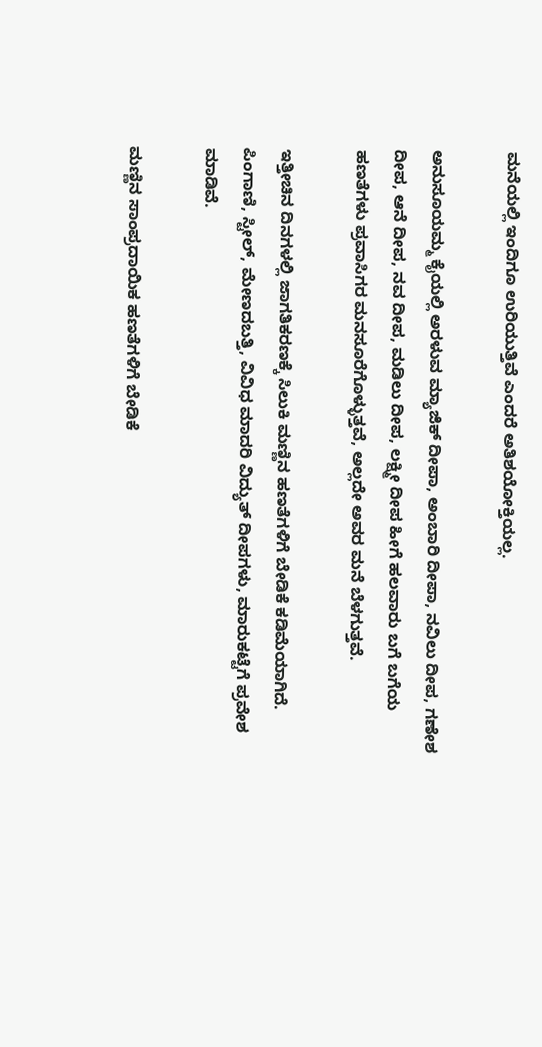ಮನೆಯಲ್ಲಿ ಇಂದಿಗೂ ಉರಿಯುತ್ತಿವೆ ಎಂದರೆ ಅತಿಶಯೋಕ್ತಿಯಲ್ಲ.

ಅನುಸೂಯಮ್ಮ ಕೈಯಲ್ಲಿ ಅರಳುವ ಮ್ಯಾಜಿಕ್ ದೀಪಾ, ಅಂಬಾರಿ ದೀಪಾ, ನವಿಲು ದೀಪ, ಗಣೇಶ ದೀಪ, ಆನೆ ದೀಪ, ನವ ದೀಪ, ಮಡಿಲು ದೀಪ, ಲಕ್ಷ್ಮೀ ದೀಪ ಹೀಗೆ ಹಲವಾರು ಬಗೆ ಬಗೆಯ ಹಣತೆಗಳು ಪ್ರವಾಸಿಗರ ಮನಸೂರೆಗೊಳ್ಳುತ್ತವೆ, ಅಲ್ಲದೇ ಅವರ ಮನೆ ಬೆಳಗುತ್ತವೆ.

ಇತ್ತೀಚಿನ ದಿನಗಳಲ್ಲಿ ಜಾಗತಿಕರಣಕ್ಕೆ ಸಿಲುಕಿ ಮಣ್ಣಿನ ಹಣತೆಗಳಿಗೆ ಬೇಡಿಕೆ ಕಡಿಮೆಯಾಗಿದೆ. ಪಿಂಗಾಣಿ, ಸ್ಟೀಲ್, ಮೇಣದಬತ್ತಿ, ವಿವಿಧ ಮಾದರಿ ವಿದ್ಯುತ್ ದೀಪಗಳು, ಮಾರುಕಟ್ಟೆಗೆ ಪ್ರವೇಶ ಮಾಡಿವೆ.

ಮಣ್ಣಿನ‌ ಸಾಂಪ್ರದಾಯಿಕ ಹಣತೆಗಳಿಗೆ ಬೇಡಿಕೆ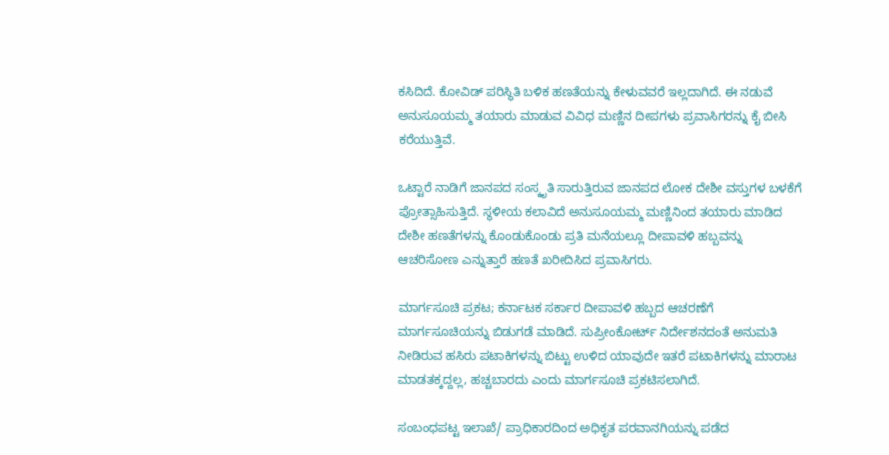ಕಸಿದಿದೆ. ಕೋವಿಡ್ ಪರಿಸ್ಥಿತಿ ಬಳಿಕ ಹಣತೆಯನ್ನು ಕೇಳುವವರೆ ಇಲ್ಲದಾಗಿದೆ. ಈ ನಡುವೆ ಅನುಸೂಯಮ್ಮ ತಯಾರು ಮಾಡುವ ವಿವಿಧ ಮಣ್ಣಿನ ದೀಪಗಳು ಪ್ರವಾಸಿಗರನ್ನು ಕೈ ಬೀಸಿ‌ ಕರೆಯುತ್ತಿವೆ.

ಒಟ್ಟಾರೆ ನಾಡಿಗೆ ಜಾನಪದ ಸಂಸ್ಕೃತಿ ಸಾರುತ್ತಿರುವ ಜಾನಪದ ಲೋಕ ದೇಶೀ ವಸ್ತುಗಳ ಬಳಕೆಗೆ ಪ್ರೋತ್ಸಾಹಿಸುತ್ತಿದೆ. ಸ್ಥಳೀಯ ಕಲಾವಿದೆ ಅನುಸೂಯಮ್ಮ ಮಣ್ಣಿನಿಂದ ತಯಾರು ಮಾಡಿದ ದೇಶೀ ಹಣತೆಗಳನ್ನು ಕೊಂಡುಕೊಂಡು ಪ್ರತಿ ಮನೆಯಲ್ಲೂ ದೀಪಾವಳಿ ಹಬ್ಬವನ್ನು ಆಚರಿಸೋಣ ಎನ್ನುತ್ತಾರೆ ಹಣತೆ ಖರೀದಿಸಿದ ಪ್ರವಾಸಿಗರು.

ಮಾರ್ಗಸೂಚಿ ಪ್ರಕಟ; ಕರ್ನಾಟಕ ಸರ್ಕಾರ ದೀಪಾವಳಿ ಹಬ್ಬದ ಆಚರಣೆಗೆ ಮಾರ್ಗಸೂಚಿಯನ್ನು ಬಿಡುಗಡೆ ಮಾಡಿದೆ. ಸುಪ್ರೀಂಕೋರ್ಟ್‌ ನಿರ್ದೇಶನದಂತೆ ಅನುಮತಿ ನೀಡಿರುವ ಹಸಿರು ಪಟಾಕಿಗಳನ್ನು ಬಿಟ್ಟು ಉಳಿದ ಯಾವುದೇ ಇತರೆ ಪಟಾಕಿಗಳನ್ನು ಮಾರಾಟ ಮಾಡತಕ್ಕದ್ದಲ್ಲ, ಹಚ್ಚಬಾರದು ಎಂದು ಮಾರ್ಗಸೂಚಿ ಪ್ರಕಟಿಸಲಾಗಿದೆ.

ಸಂಬಂಧಪಟ್ಟ ಇಲಾಖೆ/ ಪ್ರಾಧಿಕಾರದಿಂದ ಅಧಿಕೃತ ಪರವಾನಗಿಯನ್ನು ಪಡೆದ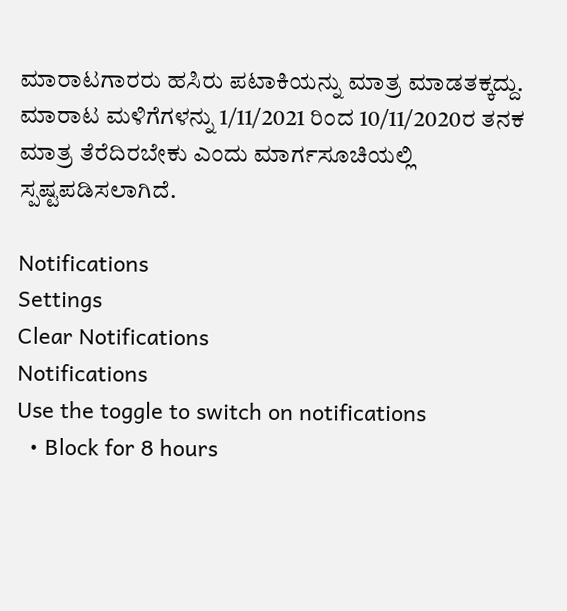ಮಾರಾಟಗಾರರು ಹಸಿರು ಪಟಾಕಿಯನ್ನು ಮಾತ್ರ ಮಾಡತಕ್ಕದ್ದು. ಮಾರಾಟ ಮಳಿಗೆಗಳನ್ನು 1/11/2021 ರಿಂದ 10/11/2020ರ ತನಕ ಮಾತ್ರ ತೆರೆದಿರಬೇಕು ಎಂದು ಮಾರ್ಗಸೂಚಿಯಲ್ಲಿ ಸ್ಪಷ್ಟಪಡಿಸಲಾಗಿದೆ.

Notifications
Settings
Clear Notifications
Notifications
Use the toggle to switch on notifications
  • Block for 8 hours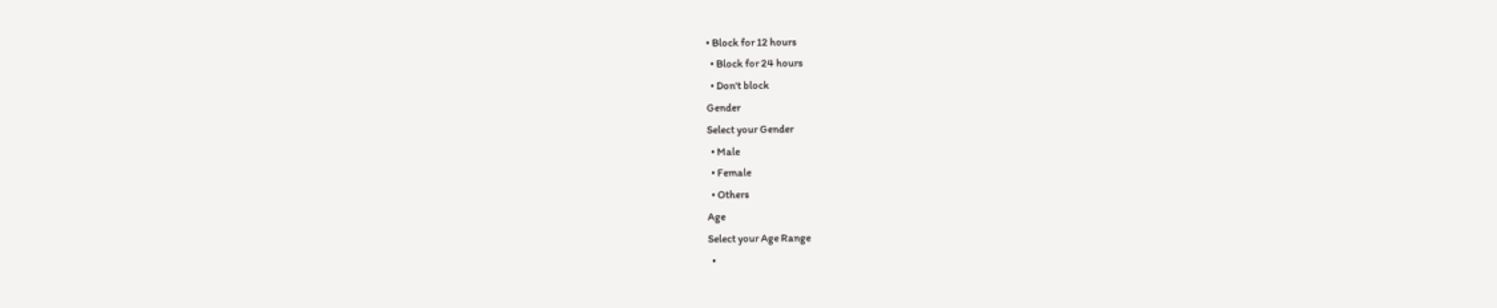• Block for 12 hours
  • Block for 24 hours
  • Don't block
Gender
Select your Gender
  • Male
  • Female
  • Others
Age
Select your Age Range
  •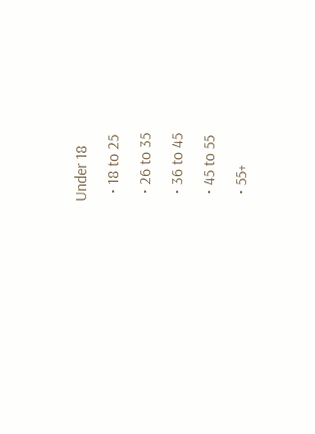Under 18
  • 18 to 25
  • 26 to 35
  • 36 to 45
  • 45 to 55
  • 55+